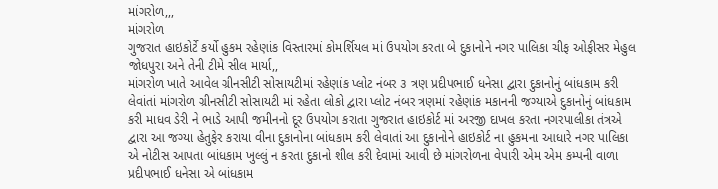માંગરોળ,,,
માંગરોળ
ગુજરાત હાઇકોર્ટે કર્યો હુકમ રહેણાંક વિસ્તારમાં કોમર્શિયલ માં ઉપયોગ કરતા બે દુકાનોને નગર પાલિકા ચીફ ઓફીસર મેહુલ જોધપુરા અને તેની ટીમે સીલ માર્યા,,
માંગરોળ ખાતે આવેલ ગ્રીનસીટી સોસાયટીમાં રહેણાંક પ્લોટ નંબર ૩ ત્રણ પ્રદીપભાઈ ધનેસા દ્વારા દુકાનોનું બાંધકામ કરી લેવાંતાં માંગરોળ ગ્રીનસીટી સોસાયટી માં રહેતા લોકો દ્વારા પ્લોટ નંબર ત્રણમાં રહેણાંક મકાનની જગ્યાએ દુકાનોનું બાંધકામ કરી માધવ ડેરી ને ભાડે આપી જમીનનો દૂર ઉપયોગ કરાતા ગુજરાત હાઇકોર્ટ માં અરજી દાખલ કરતા નગરપાલીકા તંત્રએ દ્વારા આ જગ્યા હેતુફેર કરાયા વીના દુકાનોના બાંધકામ કરી લેવાતાં આ દુકાનોને હાઇકોર્ટ ના હુકમના આધારે નગર પાલિકા એ નોટીસ આપતા બાંધકામ ખુલ્લું ન કરતા દુકાનો શીલ કરી દેવામાં આવી છે માંગરોળના વેપારી એમ એમ કમ્પની વાળા પ્રદીપભાઈ ધનેસા એ બાંધકામ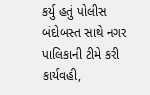કર્યુ હતું પોલીસ બંદોબસ્ત સાથે નગર પાલિકાની ટીમે કરી કાર્યવહી,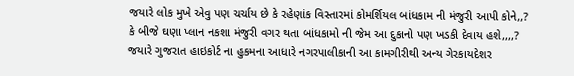જયારે લોક મુખે એવુ પણ ચર્ચાય છે કે રહેણાંક વિસ્તારમાં કોમર્શિયલ બાંધકામ ની મંજુરી આપી કોને,,? કે બીજે ઘણા પ્લાન નકશા મંજુરી વગર થતા બાંધકામો ની જેમ આ દુકાનો પણ ખડકી દેવાય હશે,,,,?
જયારે ગુજરાત હાઇકોર્ટ ના હુકમના આધારે નગરપાલીકાની આ કામગીરીથી અન્ય ગેરકાયદેશર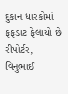દુકાન ધારકોમાં ફફડાટ ફેલાયો છે
રીપોર્ટર, વિનુભાઈ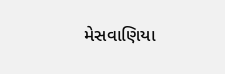મેસવાણિયા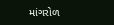માંગરોળ